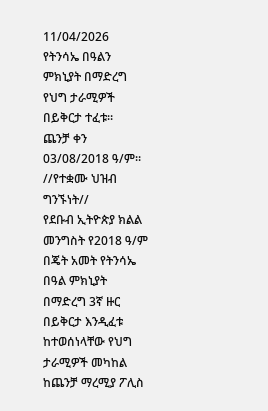11/04/2026
የትንሳኤ በዓልን ምክኒያት በማድረግ የህግ ታራሚዎች በይቅርታ ተፈቱ።
ጨንቻ ቀን 03/08/2018 ዓ/ም። //የተቋሙ ህዝብ ግንኙነት//
የደቡብ ኢትዮጵያ ክልል መንግስት የ2018 ዓ/ም በጄት አመት የትንሳኤ በዓል ምክኒያት በማድረግ 3ኛ ዙር በይቅርታ እንዲፈቱ ከተወሰነላቸው የህግ ታራሚዎች መካከል ከጨንቻ ማረሚያ ፖሊስ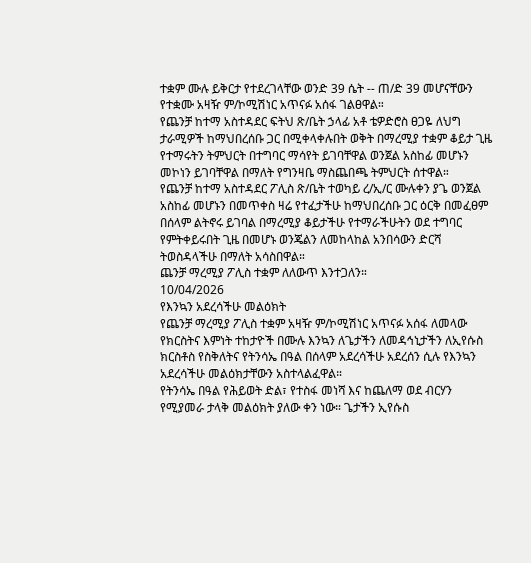ተቋም ሙሉ ይቅርታ የተደረገላቸው ወንድ 39 ሴት -- ጠ/ድ 39 መሆናቸውን የተቋሙ አዛዥ ም/ኮሚሽነር አጥናፉ አሰፋ ገልፀዋል።
የጨንቻ ከተማ አስተዳደር ፍትህ ጽ/ቤት ኃላፊ አቶ ቴዎድሮስ ፀጋዬ ለህግ ታራሚዎች ከማህበረሰቡ ጋር በሚቀላቀሉበት ወቅት በማረሚያ ተቋም ቆይታ ጊዜ የተማሩትን ትምህርት በተግባር ማሳየት ይገባቸዋል ወንጀል አስከፊ መሆኑን መኮነን ይገባቸዋል በማለት የግንዛቤ ማስጨበጫ ትምህርት ሰተዋል።
የጨንቻ ከተማ አስተዳደር ፖሊስ ጽ/ቤት ተወካይ ረ/ኢ/ር ሙሉቀን ያጌ ወንጀል አስከፊ መሆኑን በመጥቀስ ዛሬ የተፈታችሁ ከማህበረሰቡ ጋር ዕርቅ በመፈፀም በሰላም ልትኖሩ ይገባል በማረሚያ ቆይታችሁ የተማራችሁትን ወደ ተግባር የምትቀይሩበት ጊዜ በመሆኑ ወንጄልን ለመከላከል አንበሳውን ድርሻ ትወስዳላችሁ በማለት አሳስበዋል።
ጨንቻ ማረሚያ ፖሊስ ተቋም ለለውጥ እንተጋለን።
10/04/2026
የእንኳን አደረሳችሁ መልዕክት
የጨንቻ ማረሚያ ፖሊስ ተቋም አዛዥ ም/ኮሚሽነር አጥናፉ አሰፋ ለመላው የክርስትና እምነት ተከታዮች በሙሉ እንኳን ለጌታችን ለመዳኅኒታችን ለኢየሱስ ክርስቶስ የስቅለትና የትንሳኤ በዓል በሰላም አደረሳችሁ አደረሰን ሲሉ የእንኳን አደረሳችሁ መልዕክታቸውን አስተላልፈዋል።
የትንሳኤ በዓል የሕይወት ድል፣ የተስፋ መነሻ እና ከጨለማ ወደ ብርሃን የሚያመራ ታላቅ መልዕክት ያለው ቀን ነው። ጌታችን ኢየሱስ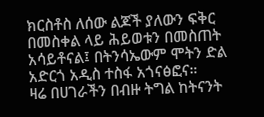ክርስቶስ ለሰው ልጆች ያለውን ፍቅር በመስቀል ላይ ሕይወቱን በመስጠት አሳይቶናል፤ በትንሳኤውም ሞትን ድል አድርጎ አዲስ ተስፋ አጎናፅፎና።
ዛሬ በሀገራችን በብዙ ትግል ከትናንት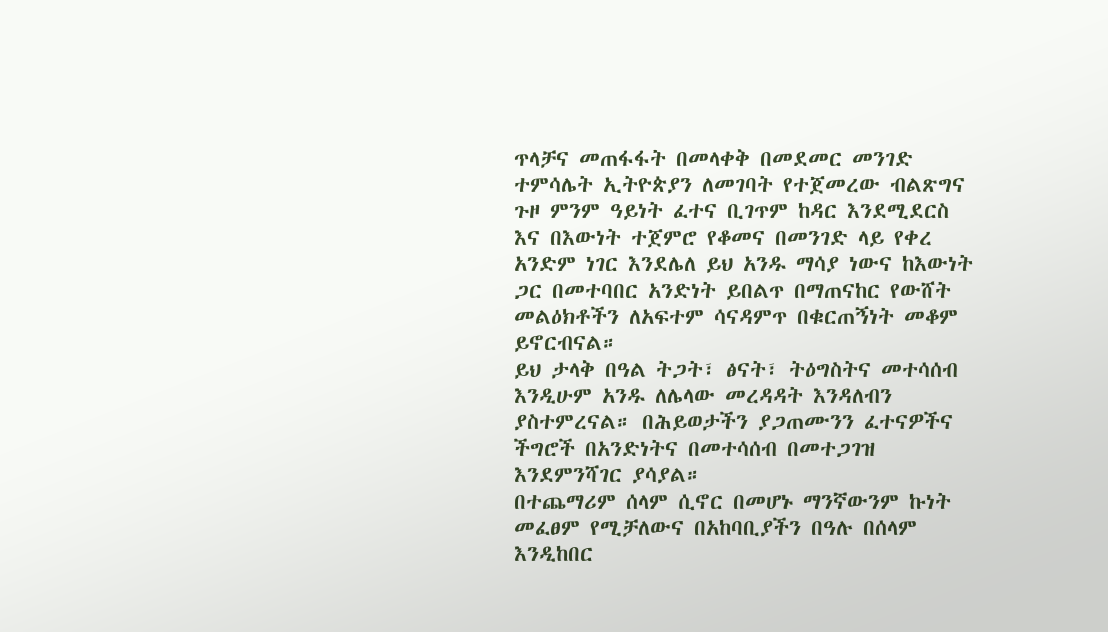ጥላቻና መጠፋፋት በመላቀቅ በመደመር መንገድ ተምሳሌት ኢትዮጵያን ለመገባት የተጀመረው ብልጽግና ጉዞ ምንም ዓይነት ፈተና ቢገጥም ከዳር እንደሚደርስ እና በእውነት ተጀምሮ የቆመና በመንገድ ላይ የቀረ አንድም ነገር እንደሌለ ይህ አንዱ ማሳያ ነውና ከእውነት ጋር በመተባበር አንድነት ይበልጥ በማጠናከር የውሸት መልዕክቶችን ለአፍተም ሳናዳምጥ በቁርጠኝነት መቆም ይኖርብናል።
ይህ ታላቅ በዓል ትጋት፣ ፅናት፣ ትዕግስትና መተሳሰብ እንዲሁም አንዱ ለሌላው መረዳዳት እንዳለብን ያስተምረናል። በሕይወታችን ያጋጠሙንን ፈተናዎችና ችግሮች በአንድነትና በመተሳሰብ በመተጋገዝ እንደምንሻገር ያሳያል።
በተጨማሪም ሰላም ሲኖር በመሆኑ ማንኛውንም ኩነት መፈፀም የሚቻለውና በአከባቢያችን በዓሉ በሰላም እንዲከበር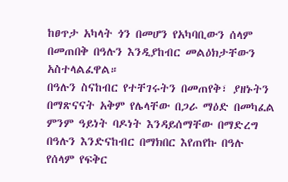ከፀጥታ አካላት ጎን በመሆን የአካባቢውን ሰላም በመጠበቅ በዓሉን እንዲያከብር መልዕክታቸውን አስተላልፈዋል።
በዓሉን ስናከብር የተቸገሩትን በመጠየቅ፣ ያዘኑትን በማጽናናት አቅም የሌላቸው በጋራ ማዕድ በመካፈል ምንም ዓይነት ባዶነት እንዳይሰማቸው በማድረግ በዓሉን እንድናከብር በማክበር እየጠየኩ በዓሉ የሰላም የፍቅር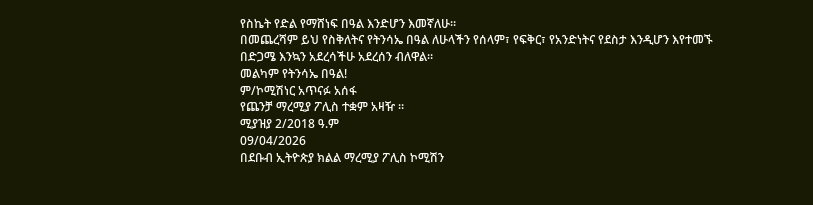የስኬት የድል የማሸነፍ በዓል እንድሆን እመኛለሁ።
በመጨረሻም ይህ የስቅለትና የትንሳኤ በዓል ለሁላችን የሰላም፣ የፍቅር፣ የአንድነትና የደስታ እንዲሆን እየተመኙ በድጋሜ እንኳን አደረሳችሁ አደረሰን ብለዋል።
መልካም የትንሳኤ በዓል!
ም/ኮሚሽነር አጥናፉ አሰፋ
የጨንቻ ማረሚያ ፖሊስ ተቋም አዛዥ ።
ሚያዝያ 2/2018 ዓ.ም
09/04/2026
በደቡብ ኢትዮጵያ ክልል ማረሚያ ፖሊስ ኮሚሽን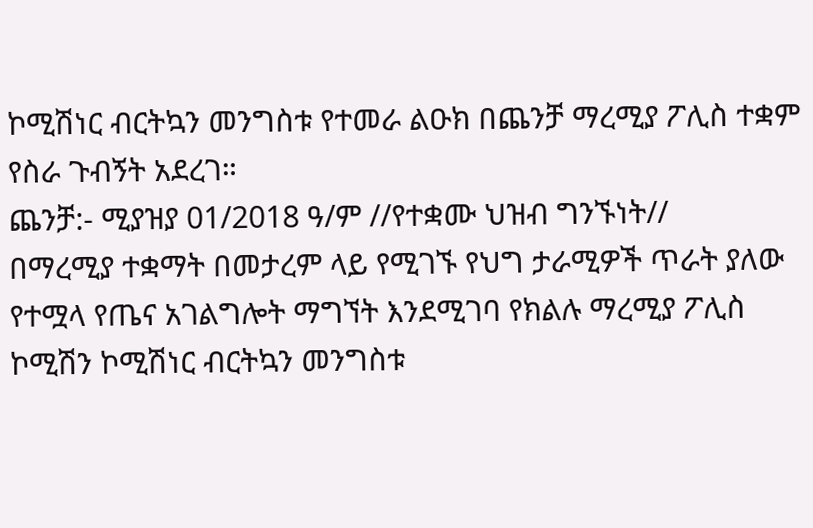ኮሚሽነር ብርትኳን መንግስቱ የተመራ ልዑክ በጨንቻ ማረሚያ ፖሊስ ተቋም የስራ ጉብኝት አደረገ።
ጨንቻ:- ሚያዝያ 01/2018 ዓ/ም //የተቋሙ ህዝብ ግንኙነት//
በማረሚያ ተቋማት በመታረም ላይ የሚገኙ የህግ ታራሚዎች ጥራት ያለው የተሟላ የጤና አገልግሎት ማግኘት እንደሚገባ የክልሉ ማረሚያ ፖሊስ ኮሚሽን ኮሚሽነር ብርትኳን መንግስቱ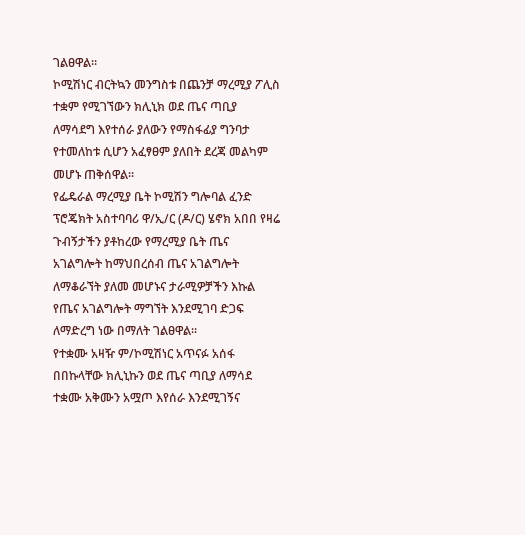ገልፀዋል።
ኮሚሽነር ብርትኳን መንግስቱ በጨንቻ ማረሚያ ፖሊስ ተቋም የሚገኘውን ክሊኒክ ወደ ጤና ጣቢያ ለማሳደግ እየተሰራ ያለውን የማስፋፊያ ግንባታ የተመለከቱ ሲሆን አፈፃፀም ያለበት ደረጃ መልካም መሆኑ ጠቅሰዋል።
የፌዴራል ማረሚያ ቤት ኮሚሽን ግሎባል ፈንድ ፕሮጄክት አስተባባሪ ዋ/ኢ/ር (ዶ/ር) ሄኖክ አበበ የዛሬ ጉብኝታችን ያቶከረው የማረሚያ ቤት ጤና አገልግሎት ከማህበረሰብ ጤና አገልግሎት ለማቆራኘት ያለመ መሆኑና ታራሚዎቻችን እኩል የጤና አገልግሎት ማግኘት እንደሚገባ ድጋፍ ለማድረግ ነው በማለት ገልፀዋል።
የተቋሙ አዛዥ ም/ኮሚሽነር አጥናፉ አሰፋ በበኩላቸው ክሊኒኩን ወደ ጤና ጣቢያ ለማሳደ ተቋሙ አቅሙን አሟጦ እየሰራ እንደሚገኝና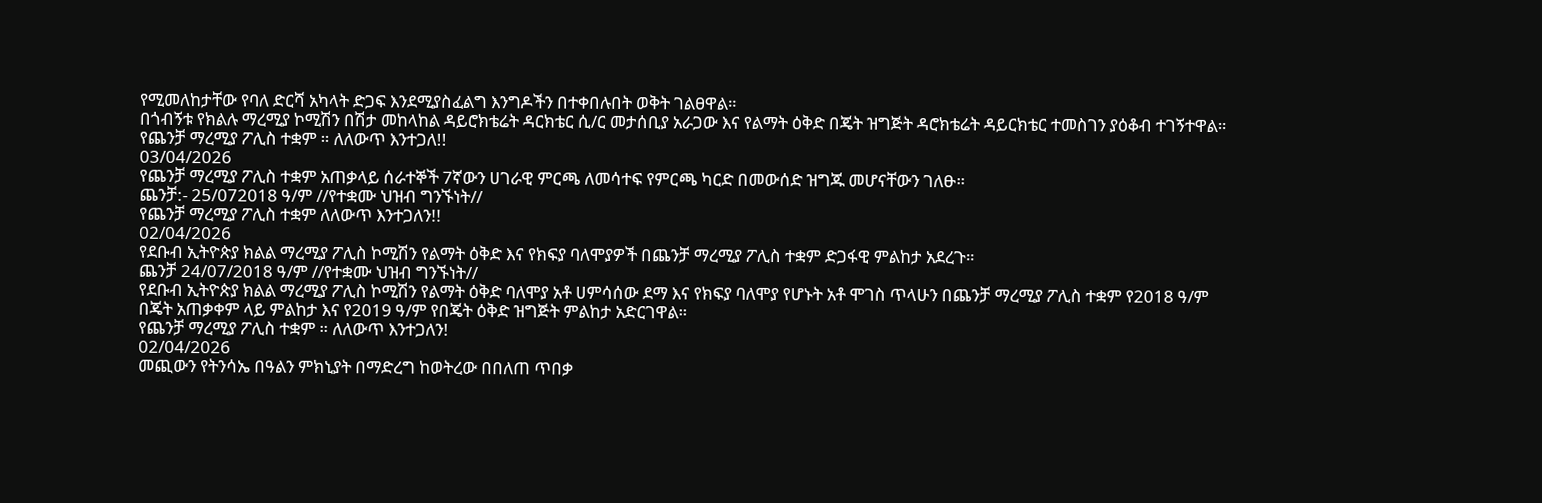የሚመለከታቸው የባለ ድርሻ አካላት ድጋፍ እንደሚያስፈልግ እንግዶችን በተቀበሉበት ወቅት ገልፀዋል።
በጎብኝቱ የክልሉ ማረሚያ ኮሚሽን በሽታ መከላከል ዳይሮክቴሬት ዳርክቴር ሲ/ር መታሰቢያ አራጋው እና የልማት ዕቅድ በጄት ዝግጅት ዳሮክቴሬት ዳይርክቴር ተመስገን ያዕቆብ ተገኝተዋል።
የጨንቻ ማረሚያ ፖሊስ ተቋም ። ለለውጥ እንተጋለ!!
03/04/2026
የጨንቻ ማረሚያ ፖሊስ ተቋም አጠቃላይ ሰራተኞች 7ኛውን ሀገራዊ ምርጫ ለመሳተፍ የምርጫ ካርድ በመውሰድ ዝግጁ መሆናቸውን ገለፁ።
ጨንቻ:- 25/072018 ዓ/ም //የተቋሙ ህዝብ ግንኙነት//
የጨንቻ ማረሚያ ፖሊስ ተቋም ለለውጥ እንተጋለን!!
02/04/2026
የደቡብ ኢትዮጵያ ክልል ማረሚያ ፖሊስ ኮሚሽን የልማት ዕቅድ እና የክፍያ ባለሞያዎች በጨንቻ ማረሚያ ፖሊስ ተቋም ድጋፋዊ ምልከታ አደረጉ።
ጨንቻ 24/07/2018 ዓ/ም //የተቋሙ ህዝብ ግንኙነት//
የደቡብ ኢትዮጵያ ክልል ማረሚያ ፖሊስ ኮሚሽን የልማት ዕቅድ ባለሞያ አቶ ሀምሳሰው ደማ እና የክፍያ ባለሞያ የሆኑት አቶ ሞገስ ጥላሁን በጨንቻ ማረሚያ ፖሊስ ተቋም የ2018 ዓ/ም በጄት አጠቃቀም ላይ ምልከታ እና የ2019 ዓ/ም የበጄት ዕቅድ ዝግጅት ምልከታ አድርገዋል።
የጨንቻ ማረሚያ ፖሊስ ተቋም ። ለለውጥ እንተጋለን!
02/04/2026
መጪውን የትንሳኤ በዓልን ምክኒያት በማድረግ ከወትረው በበለጠ ጥበቃ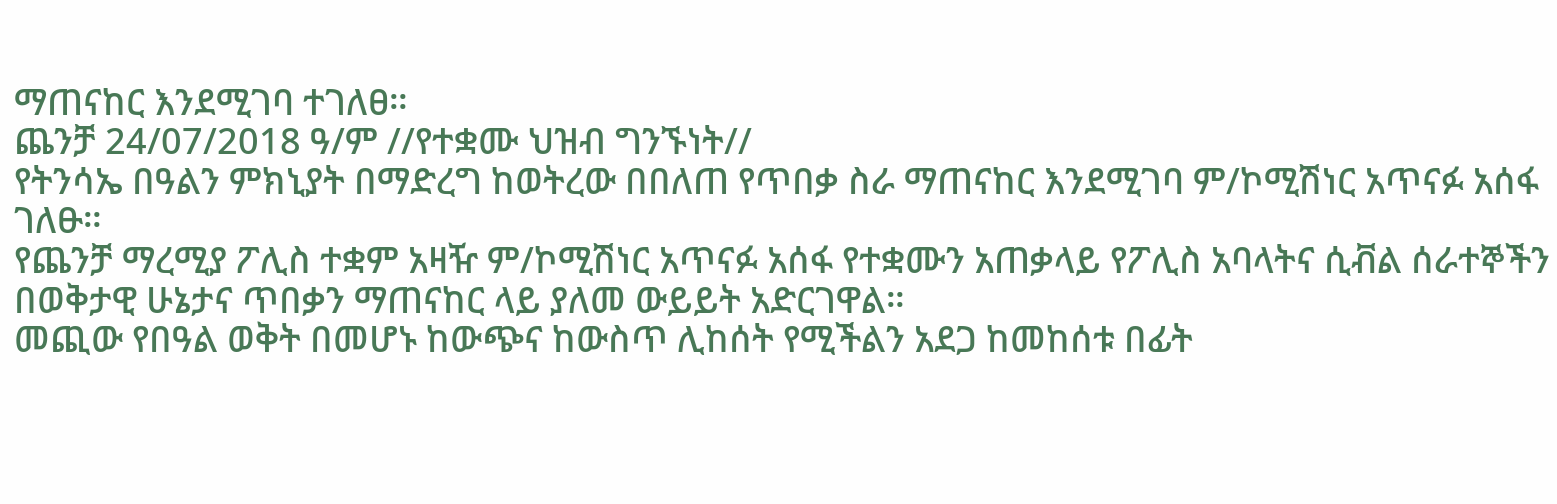ማጠናከር እንደሚገባ ተገለፀ።
ጨንቻ 24/07/2018 ዓ/ም //የተቋሙ ህዝብ ግንኙነት//
የትንሳኤ በዓልን ምክኒያት በማድረግ ከወትረው በበለጠ የጥበቃ ስራ ማጠናከር እንደሚገባ ም/ኮሚሽነር አጥናፉ አሰፋ ገለፁ።
የጨንቻ ማረሚያ ፖሊስ ተቋም አዛዥ ም/ኮሚሽነር አጥናፉ አሰፋ የተቋሙን አጠቃላይ የፖሊስ አባላትና ሲቭል ሰራተኞችን በወቅታዊ ሁኔታና ጥበቃን ማጠናከር ላይ ያለመ ውይይት አድርገዋል።
መጪው የበዓል ወቅት በመሆኑ ከውጭና ከውስጥ ሊከሰት የሚችልን አደጋ ከመከሰቱ በፊት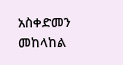አስቀድመን መከላከል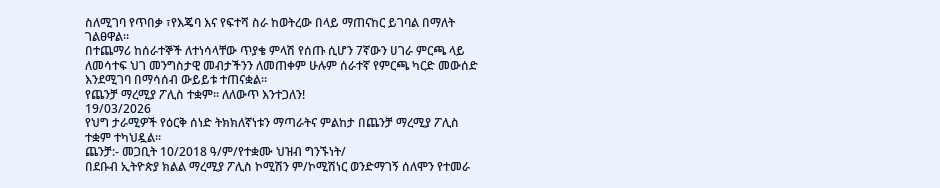ስለሚገባ የጥበቃ ፣የእጄባ እና የፍተሻ ስራ ከወትረው በላይ ማጠናከር ይገባል በማለት ገልፀዋል።
በተጨማሪ ከሰራተኞች ለተነሳላቸው ጥያቄ ምላሽ የሰጡ ሲሆን 7ኛውን ሀገራ ምርጫ ላይ ለመሳተፍ ህገ መንግስታዊ መብታችንን ለመጠቀም ሁሉም ሰራተኛ የምርጫ ካርድ መውሰድ እንደሚገባ በማሳሰብ ውይይቱ ተጠናቋል።
የጨንቻ ማረሚያ ፖሊስ ተቋም። ለለውጥ እንተጋለን!
19/03/2026
የህግ ታራሚዎች የዕርቅ ሰነድ ትክክለኛነቱን ማጣራትና ምልከታ በጨንቻ ማረሚያ ፖሊስ ተቋም ተካህዷል።
ጨንቻ:- መጋቢት 10/2018 ዓ/ም/የተቋሙ ህዝብ ግንኙነት/
በደቡብ ኢትዮጵያ ክልል ማረሚያ ፖሊስ ኮሚሽን ም/ኮሚሽነር ወንድማገኝ ሰለሞን የተመራ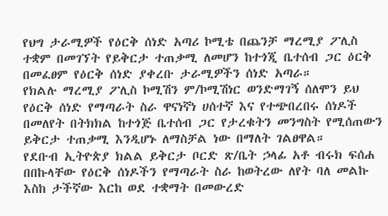የህግ ታራሚዎች የዕርቅ ሰነድ አጣሪ ኮሚቴ በጨንቻ ማረሚያ ፖሊስ ተቋም በመገኘት የይቅርታ ተጠቃሚ ለመሆን ከተጎጂ ቤተሰብ ጋር ዕርቅ በመፈፀም የዕርቅ ሰነድ ያቀረቡ ታራሚዎችን ሰነድ አጣራ።
የክልሉ ማረሚያ ፖሊስ ኮሚሽን ም/ኮሚሽነር ወንድማገኝ ሰለሞን ይህ የዕርቅ ሰነድ የማጣራት ስራ ዋናነኛነ ሀሰተኛ እና የተጭበረበሩ ሰነዶች በመለየት በትክክል ከተጎጅ ቤተሰብ ጋር የታረቁትን መንግስት የሚሰጠውን ይቅርታ ተጠቃሚ እንዲሆኑ ለማስቻል ነው በማለት ገልፀዋል።
የደቡብ ኢትዮጵያ ክልል ይቅርታ ቦርድ ጽ/ቤት ኃላፊ አቶ ብሩክ ፍሰሐ በበኩላቸው የዕርቅ ሰነዶችን የማጣራት ስራ ከወትረው ለየት ባለ መልኩ እስከ ታችኛው እርከ ወደ ተቋማት በመውረድ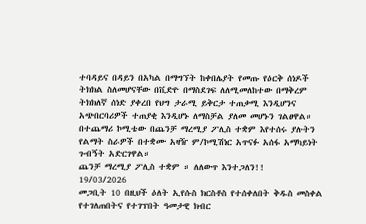ተባዳይና በዳይን በአካል በማግኘት ከቀበሌያት የመጡ የዕርቅ ሰነዶች ትክክል ስለመሆናቸው በቪድዮ በማስደገፍ ለለሚመለከተው በማቅረም ትክክለኛ ሰነድ ያቀረበ የህግ ታራሚ ይቅርታ ተጠቃሚ እንዲሆንና አጭበርባሪዎች ተጠያቂ እንዲሆኑ ለማስቻል ያለመ መሆኑን ገልፀዋል።
በተጨማሪ ኮሚቴው በጨንቻ ማረሚያ ፖሊስ ተቋም እየተሰሩ ያሉትን የልማት ስራዎች በተቋሙ አዛዥ ም/ኮሚሽነር አጥናፉ አሰፋ አማካይነት ጉብኝት አድርገዋል።
ጨንቻ ማረሚያ ፖሊስ ተቋም ። ለለውጥ እንተጋለን!!
19/03/2026
መጋቢት 10 በዚህች ዕለት ኢየሱስ ክርስቶስ የተሰቀለበት ቅዱስ መስቀል የተገለጠበትና የተገፕበት ዓመታዊ ክብር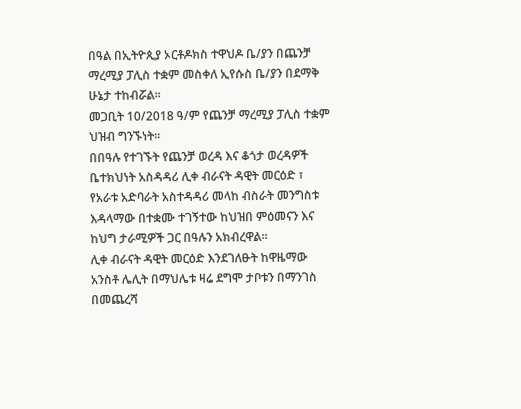በዓል በኢትዮጲያ ኦርቶዶክስ ተዋህዶ ቤ/ያን በጨንቻ ማረሚያ ፓሊስ ተቋም መስቀለ ኢየሱስ ቤ/ያን በደማቅ ሁኔታ ተከብሯል።
መጋቢት 10/2018 ዓ/ም የጨንቻ ማረሚያ ፓሊስ ተቋም ህዝብ ግንኙነት።
በበዓሉ የተገኙት የጨንቻ ወረዳ እና ቆጎታ ወረዳዎች ቤተክህነት አስዳዳሪ ሊቀ ብራናት ዳዊት መርዕድ ፣ የአራቱ አድባራት አስተዳዳሪ መላከ ብስራት መንግስቱ እዳላማው በተቋሙ ተገኝተው ከህዝበ ምዕመናን እና ከህግ ታራሚዎች ጋር በዓሉን አክብረዋል።
ሊቀ ብራናት ዳዊት መርዕድ እንደገለፁት ከዋዜማው አንስቶ ሌሊት በማህሌቱ ዛሬ ደግሞ ታቦቱን በማንገስ በመጨረሻ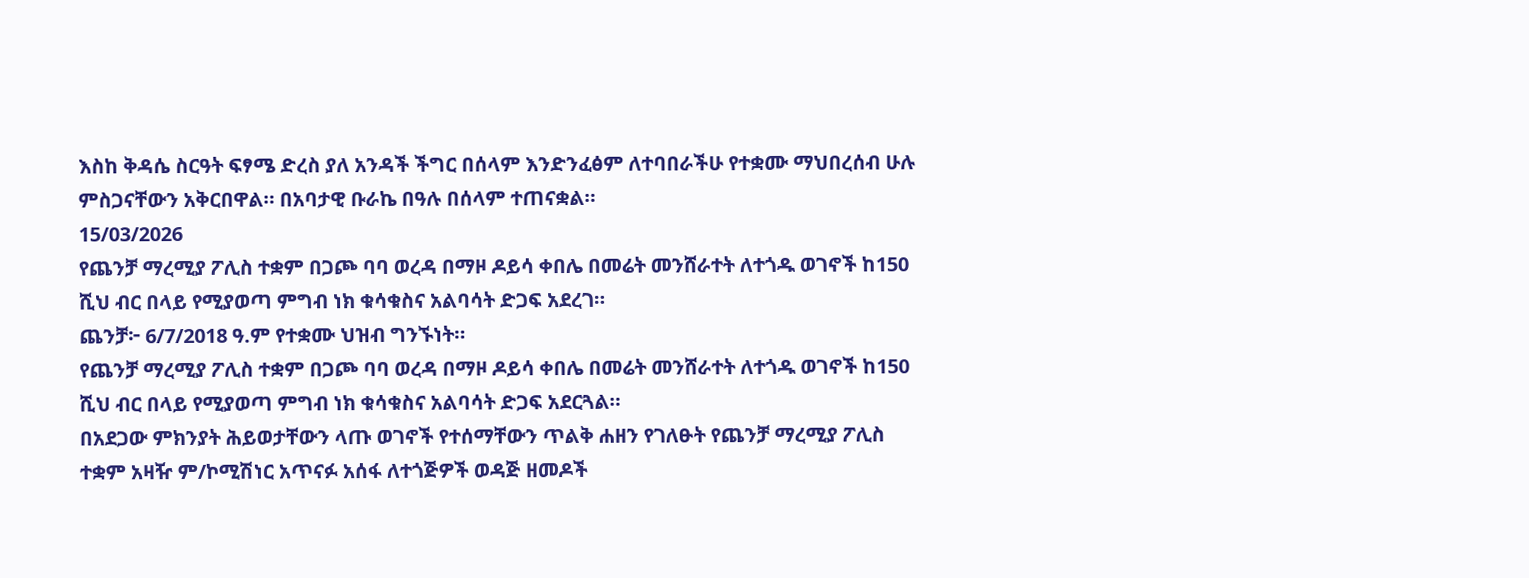እስከ ቅዳሴ ስርዓት ፍፃሜ ድረስ ያለ አንዳች ችግር በሰላም እንድንፈፅም ለተባበራችሁ የተቋሙ ማህበረሰብ ሁሉ ምስጋናቸውን አቅርበዋል። በአባታዊ ቡራኬ በዓሉ በሰላም ተጠናቋል።
15/03/2026
የጨንቻ ማረሚያ ፖሊስ ተቋም በጋጮ ባባ ወረዳ በማዞ ዶይሳ ቀበሌ በመሬት መንሸራተት ለተጎዱ ወገኖች ከ150 ሺህ ብር በላይ የሚያወጣ ምግብ ነክ ቁሳቁስና አልባሳት ድጋፍ አደረገ።
ጨንቻ፦ 6/7/2018 ዓ.ም የተቋሙ ህዝብ ግንኙነት።
የጨንቻ ማረሚያ ፖሊስ ተቋም በጋጮ ባባ ወረዳ በማዞ ዶይሳ ቀበሌ በመሬት መንሸራተት ለተጎዱ ወገኖች ከ150 ሺህ ብር በላይ የሚያወጣ ምግብ ነክ ቁሳቁስና አልባሳት ድጋፍ አደርጓል።
በአደጋው ምክንያት ሕይወታቸውን ላጡ ወገኖች የተሰማቸውን ጥልቅ ሐዘን የገለፁት የጨንቻ ማረሚያ ፖሊስ ተቋም አዛዥ ም/ኮሚሽነር አጥናፉ አሰፋ ለተጎጅዎች ወዳጅ ዘመዶች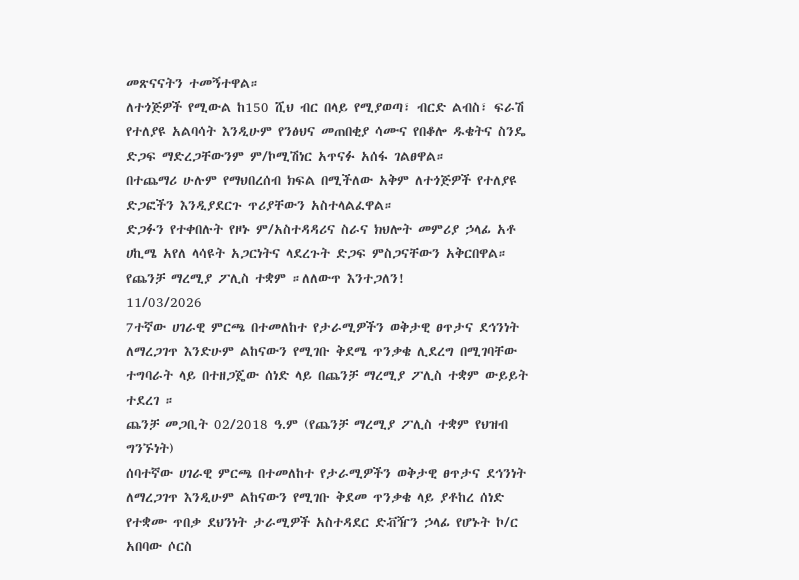መጽናናትን ተመኝተዋል።
ለተጎጅዎች የሚውል ከ150 ሺህ ብር በላይ የሚያወጣ፣ ብርድ ልብስ፣ ፍራሽ የተለያዩ አልባሳት እንዲሁም የንፅህና መጠበቂያ ሳሙና የበቆሎ ዱቄትና ስንዴ ድጋፍ ማድረጋቸውንም ም/ኮሚሽነር አጥናፉ አሰፋ ገልፀዋል።
በተጨማሪ ሁሉም የማህበረሰብ ክፍል በሚችለው አቅም ለተጎጅዎች የተለያዩ ድጋፎችን እንዲያደርጉ ጥሪያቸውን አስተላልፈዋል።
ድጋፉን የተቀበሉት የዞኑ ም/አስተዳዳሪና ስራና ክህሎት መምሪያ ኃላፊ አቶ ሀኪሜ አየለ ላሳዩት አጋርነትና ላደረጉት ድጋፍ ምስጋናቸውን አቅርበዋል።
የጨንቻ ማረሚያ ፖሊስ ተቋም ።ለለውጥ እንተጋለን!
11/03/2026
7ተኛው ሀገራዊ ምርጫ በተመለከተ የታራሚዎችን ወቅታዊ ፀጥታና ደኅንነት ለማረጋገጥ እንድሁም ልከናውን የሚገቡ ቅደሜ ጥንቃቄ ሊደረግ በሚገባቸው ተግባራት ላይ በተዘጋጄው ሰነድ ላይ በጨንቻ ማረሚያ ፖሊስ ተቋም ውይይት ተደረገ ።
ጨንቻ መጋቢት 02/2018 ዓ.ም (የጨንቻ ማረሚያ ፖሊስ ተቋም የህዝብ ግንኙነት)
ሰባተኛው ሀገራዊ ምርጫ በተመለከተ የታራሚዎችን ወቅታዊ ፀጥታና ደኅንነት ለማረጋገጥ እንዲሁም ልከናውን የሚገቡ ቅደመ ጥንቃቄ ላይ ያቶከረ ሰነድ የተቋሙ ጥበቃ ደህንነት ታራሚዎች አስተዳደር ድቭዥን ኃላፊ የሆኑት ኮ/ር አበባው ሶርስ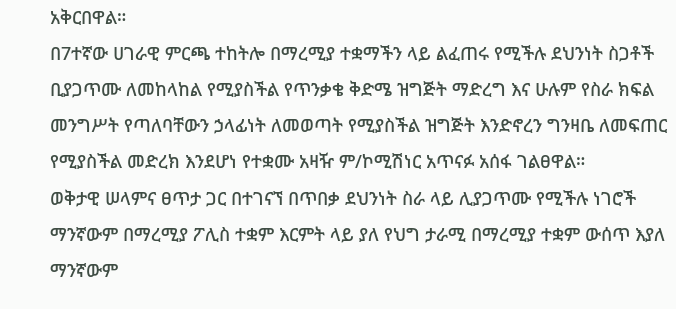አቅርበዋል።
በ7ተኛው ሀገራዊ ምርጫ ተከትሎ በማረሚያ ተቋማችን ላይ ልፈጠሩ የሚችሉ ደህንነት ስጋቶች ቢያጋጥሙ ለመከላከል የሚያስችል የጥንቃቄ ቅድሜ ዝግጅት ማድረግ እና ሁሉም የስራ ክፍል መንግሥት የጣለባቸውን ኃላፊነት ለመወጣት የሚያስችል ዝግጅት እንድኖረን ግንዛቤ ለመፍጠር የሚያስችል መድረክ እንደሆነ የተቋሙ አዛዥ ም/ኮሚሽነር አጥናፉ አሰፋ ገልፀዋል።
ወቅታዊ ሠላምና ፀጥታ ጋር በተገናኘ በጥበቃ ደህንነት ስራ ላይ ሊያጋጥሙ የሚችሉ ነገሮች ማንኛውም በማረሚያ ፖሊስ ተቋም እርምት ላይ ያለ የህግ ታራሚ በማረሚያ ተቋም ውሰጥ እያለ ማንኛውም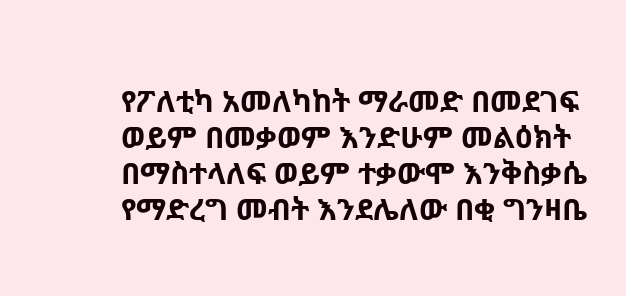የፖለቲካ አመለካከት ማራመድ በመደገፍ ወይም በመቃወም እንድሁም መልዕክት በማስተላለፍ ወይም ተቃውሞ እንቅስቃሴ የማድረግ መብት እንደሌለው በቂ ግንዛቤ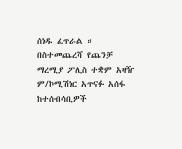ሰነዱ ፈጥራል ።
በስተመጨረሻ የጨንቻ ማረሚያ ፖሊስ ተቋም አዛዥ ም/ኮሚሽነር አጥናፉ አሰፋ ከተሰብሳቢዎች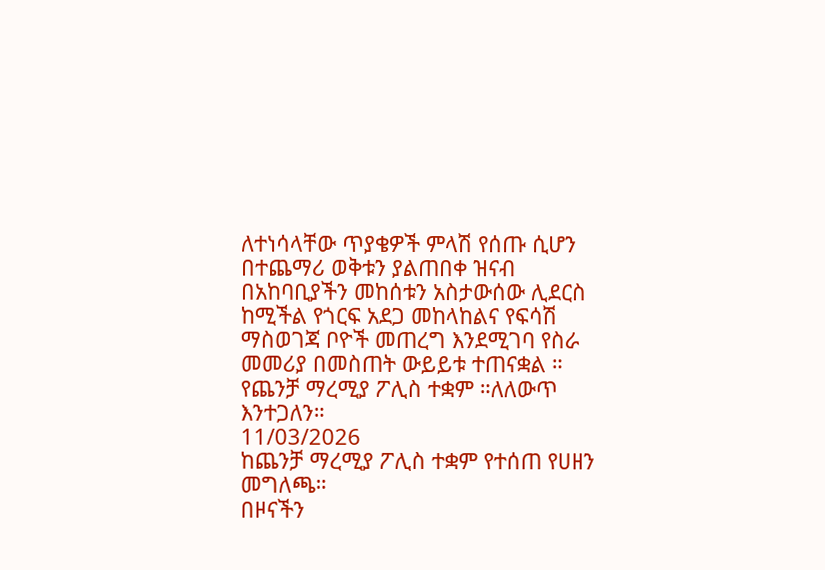ለተነሳላቸው ጥያቄዎች ምላሽ የሰጡ ሲሆን በተጨማሪ ወቅቱን ያልጠበቀ ዝናብ በአከባቢያችን መከሰቱን አስታውሰው ሊደርስ ከሚችል የጎርፍ አደጋ መከላከልና የፍሳሽ ማስወገጃ ቦዮች መጠረግ እንደሚገባ የስራ መመሪያ በመስጠት ውይይቱ ተጠናቋል ።
የጨንቻ ማረሚያ ፖሊስ ተቋም ።ለለውጥ እንተጋለን።
11/03/2026
ከጨንቻ ማረሚያ ፖሊስ ተቋም የተሰጠ የሀዘን መግለጫ።
በዞናችን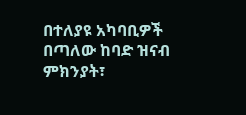በተለያዩ አካባቢዎች በጣለው ከባድ ዝናብ ምክንያት፣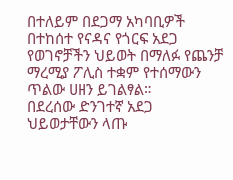በተለይም በደጋማ አካባቢዎች በተከሰተ የናዳና የጎርፍ አደጋ የወገኖቻችን ህይወት በማለፉ የጨንቻ ማረሚያ ፖሊስ ተቋም የተሰማውን ጥልው ሀዘን ይገልፃል።
በደረሰው ድንገተኛ አደጋ ህይወታቸውን ላጡ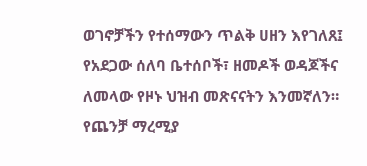ወገኖቻችን የተሰማውን ጥልቅ ሀዘን እየገለጸ፤ የአደጋው ሰለባ ቤተሰቦች፣ ዘመዶች ወዳጆችና ለመላው የዞኑ ህዝብ መጽናናትን እንመኛለን።
የጨንቻ ማረሚያ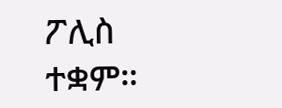ፖሊስ ተቋም።